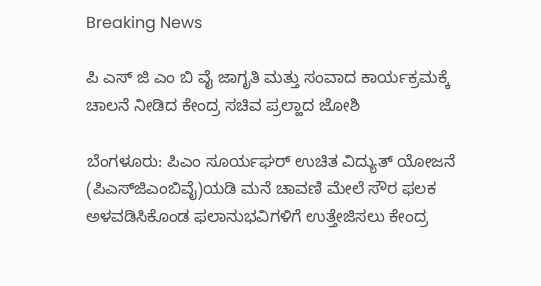Breaking News

ಪಿ ಎಸ್ ಜಿ ಎಂ ಬಿ ವೈ ಜಾಗೃತಿ ಮತ್ತು ಸಂವಾದ ಕಾರ್ಯಕ್ರಮಕ್ಕೆ ಚಾಲನೆ ನೀಡಿದ ಕೇಂದ್ರ ಸಚಿವ ಪ್ರಲ್ಹಾದ ಜೋಶಿ

ಬೆಂಗಳೂರು: ಪಿಎಂ ಸೂರ್ಯಘರ್ ಉಚಿತ ವಿದ್ಯುತ್ ಯೋಜನೆ (ಪಿಎಸ್‌ಜಿಎಂಬಿವೈ)ಯಡಿ ಮನೆ ಚಾವಣಿ ಮೇಲೆ ಸೌರ ಫಲಕ ಅಳವಡಿಸಿಕೊಂಡ ಫಲಾನುಭವಿಗಳಿಗೆ ಉತ್ತೇಜಿಸಲು ಕೇಂದ್ರ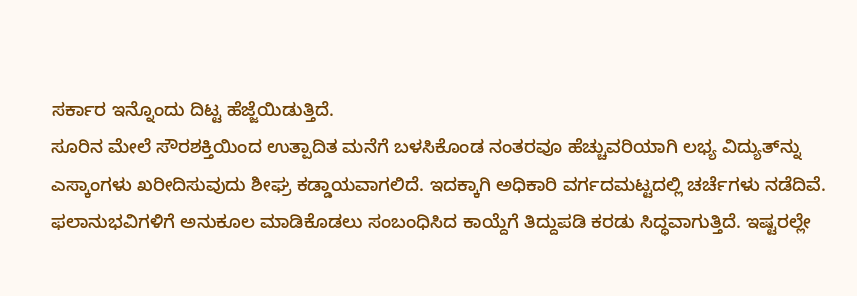ಸರ್ಕಾರ ಇನ್ನೊಂದು ದಿಟ್ಟ ಹೆಜ್ಜೆಯಿಡುತ್ತಿದೆ.
ಸೂರಿನ ಮೇಲೆ ಸೌರಶಕ್ತಿಯಿಂದ ಉತ್ಪಾದಿತ ಮನೆಗೆ ಬಳಸಿಕೊಂಡ ನಂತರವೂ ಹೆಚ್ಚುವರಿಯಾಗಿ ಲಭ್ಯ ವಿದ್ಯುತ್‌ನ್ನು ಎಸ್ಕಾಂಗಳು ಖರೀದಿಸುವುದು ಶೀಘ್ರ ಕಡ್ಡಾಯವಾಗಲಿದೆ. ಇದಕ್ಕಾಗಿ ಅಧಿಕಾರಿ ವರ್ಗದಮಟ್ಟದಲ್ಲಿ ಚರ್ಚೆಗಳು ನಡೆದಿವೆ.
ಫಲಾನುಭವಿಗಳಿಗೆ ಅನುಕೂಲ ಮಾಡಿಕೊಡಲು ಸಂಬಂಧಿಸಿದ ಕಾಯ್ದೆಗೆ ತಿದ್ದುಪಡಿ ಕರಡು ಸಿದ್ಧವಾಗುತ್ತಿದೆ. ಇಷ್ಟರಲ್ಲೇ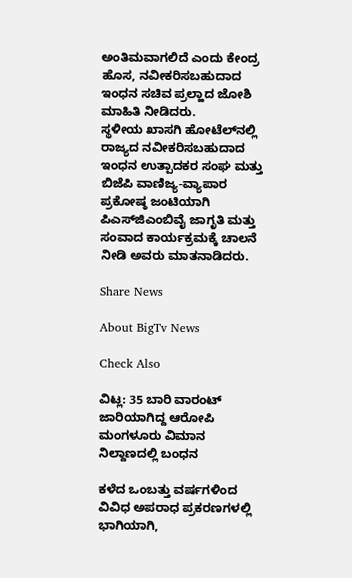ಅಂತಿಮವಾಗಲಿದೆ ಎಂದು ಕೇಂದ್ರ ಹೊಸ, ನವೀಕರಿಸಬಹುದಾದ ಇಂಧನ ಸಚಿವ ಪ್ರಲ್ಹಾದ ಜೋಶಿ ಮಾಹಿತಿ ನೀಡಿದರು.
ಸ್ಥಳೀಯ ಖಾಸಗಿ ಹೋಟೆಲ್‌ನಲ್ಲಿ ರಾಜ್ಯದ ನವೀಕರಿಸಬಹುದಾದ ಇಂಧನ ಉತ್ಪಾದಕರ ಸಂಘ ಮತ್ತು ಬಿಜೆಪಿ ವಾಣಿಜ್ಯ-ವ್ಯಾಪಾರ ಪ್ರಕೋಷ್ಠ ಜಂಟಿಯಾಗಿ ಪಿಎಸ್‌ಜಿಎಂಬಿವೈ ಜಾಗೃತಿ ಮತ್ತು ಸಂವಾದ ಕಾರ್ಯಕ್ರಮಕ್ಕೆ ಚಾಲನೆ ನೀಡಿ ಅವರು ಮಾತನಾಡಿದರು.

Share News

About BigTv News

Check Also

ವಿಟ್ಲ: 35 ಬಾರಿ ವಾರಂಟ್ ಜಾರಿಯಾಗಿದ್ದ ಆರೋಪಿ ಮಂಗಳೂರು ವಿಮಾನ ನಿಲ್ದಾಣದಲ್ಲಿ ಬಂಧನ

ಕಳೆದ ಒಂಬತ್ತು ವರ್ಷಗಳಿಂದ ವಿವಿಧ ಅಪರಾಧ ಪ್ರಕರಣಗಳಲ್ಲಿ ಭಾಗಿಯಾಗಿ,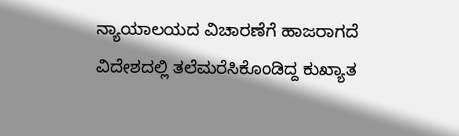ನ್ಯಾಯಾಲಯದ ವಿಚಾರಣೆಗೆ ಹಾಜರಾಗದೆ ವಿದೇಶದಲ್ಲಿ ತಲೆಮರೆಸಿಕೊಂಡಿದ್ದ ಕುಖ್ಯಾತ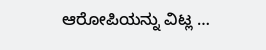ಆರೋಪಿಯನ್ನು ವಿಟ್ಲ …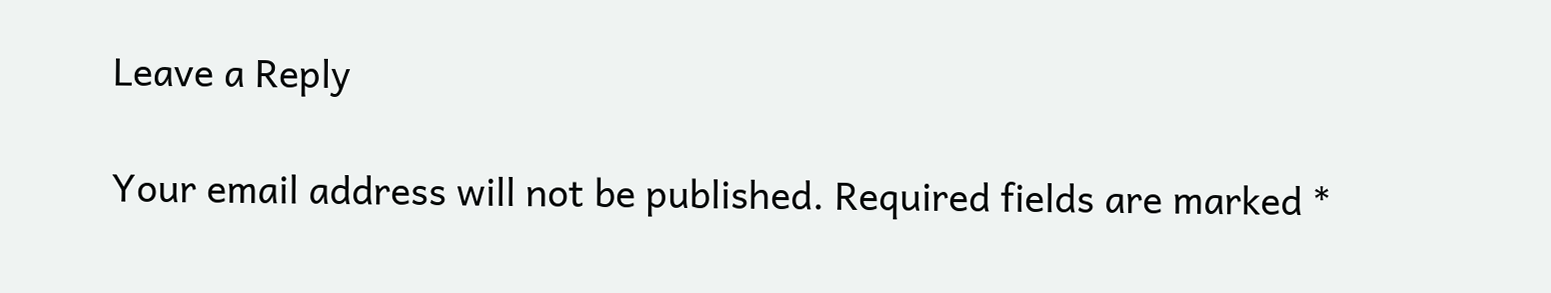Leave a Reply

Your email address will not be published. Required fields are marked *